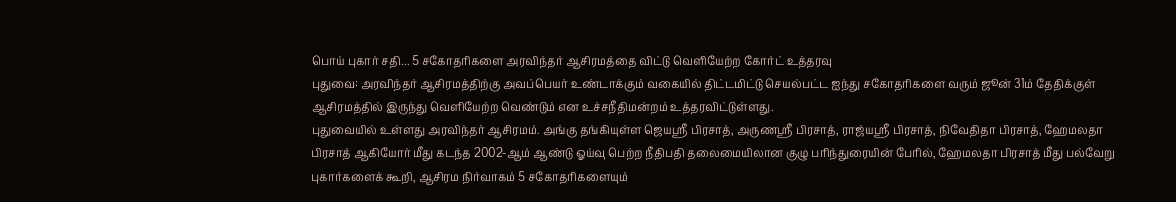பொய் புகார் சதி... 5 சகோதரிகளை அரவிந்தர் ஆசிரமத்தை விட்டு வெளியேற்ற கோர்ட் உத்தரவு
புதுவை: அரவிந்தர் ஆசிரமத்திற்கு அவப்பெயர் உண்டாக்கும் வகையில் திட்டமிட்டு செயல்பட்ட ஐந்து சகோதரிகளை வரும் ஜூன் 31ம் தேதிக்குள் ஆசிரமத்தில் இருந்து வெளியேற்ற வெண்டும் என உச்சநீதிமன்றம் உத்தரவிட்டுள்ளது.
புதுவையில் உள்ளது அரவிந்தர் ஆசிரமம். அங்கு தங்கியுள்ள ஜெயஸ்ரீ பிரசாத், அருணஸ்ரீ பிரசாத், ராஜ்யஸ்ரீ பிரசாத், நிவேதிதா பிரசாத், ஹேமலதா பிரசாத் ஆகியோர் மீது கடந்த 2002-ஆம் ஆண்டு ஓய்வு பெற்ற நீதிபதி தலைமையிலான குழு பரிந்துரையின் பேரில், ஹேமலதா பிரசாத் மீது பல்வேறு புகார்களைக் கூறி, ஆசிரம நிர்வாகம் 5 சகோதரிகளையும்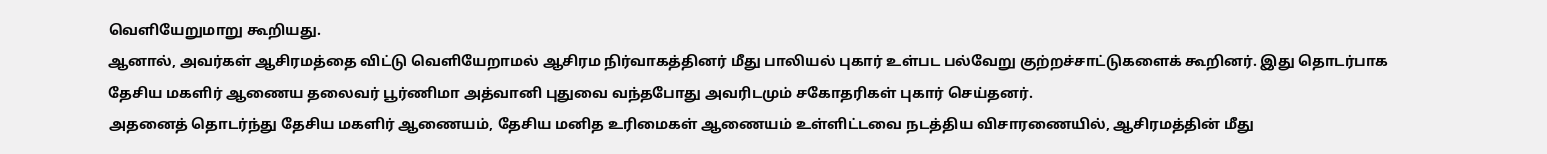வெளியேறுமாறு கூறியது.
ஆனால், அவர்கள் ஆசிரமத்தை விட்டு வெளியேறாமல் ஆசிரம நிர்வாகத்தினர் மீது பாலியல் புகார் உள்பட பல்வேறு குற்றச்சாட்டுகளைக் கூறினர். இது தொடர்பாக தேசிய மகளிர் ஆணைய தலைவர் பூர்ணிமா அத்வானி புதுவை வந்தபோது அவரிடமும் சகோதரிகள் புகார் செய்தனர்.
அதனைத் தொடர்ந்து தேசிய மகளிர் ஆணையம், தேசிய மனித உரிமைகள் ஆணையம் உள்ளிட்டவை நடத்திய விசாரணையில், ஆசிரமத்தின் மீது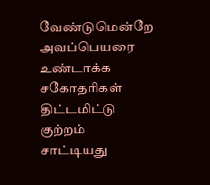வேண்டுமென்றே அவப்பெயரை உண்டாக்க சகோதரிகள் திட்டமிட்டு குற்றம் சாட்டியது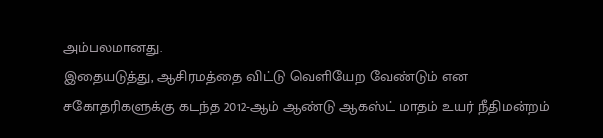அம்பலமானது.
இதையடுத்து, ஆசிரமத்தை விட்டு வெளியேற வேண்டும் என சகோதரிகளுக்கு கடந்த 2012-ஆம் ஆண்டு ஆகஸ்ட் மாதம் உயர் நீதிமன்றம்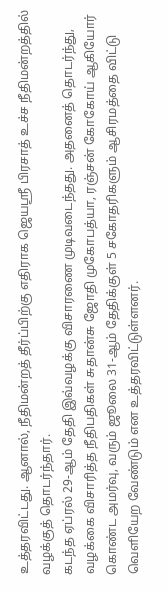உத்தரவிட்டது. ஆனால், நீதிமன்றத் தீர்ப்பிற்கு எதிராக ஜெயஸ்ரீ பிரசாத் உச்ச நீதிமன்றத்தில் வழக்குத் தொடர்ந்தார்.
கடந்த ஏப்ரல் 29-ஆம் தேதி இவ்வழக்கு விசாரணை முடிவடைந்தது. அதனைத் தொடர்ந்து, வழக்கை விசாரித்த நீதிபதிகள் சுதான்சு ஜோதி முகோபத்யா, ரஞ்சன் கோகோய் ஆகியோர் கொண்ட அமர்வு, வரும் ஜூலை 31-ஆம் தேதிக்குள் 5 சகோதரிகளும் ஆசிரமத்தை விட்டு வெளியேற வேண்டும் என உத்தரவிட்டுள்ளனர்.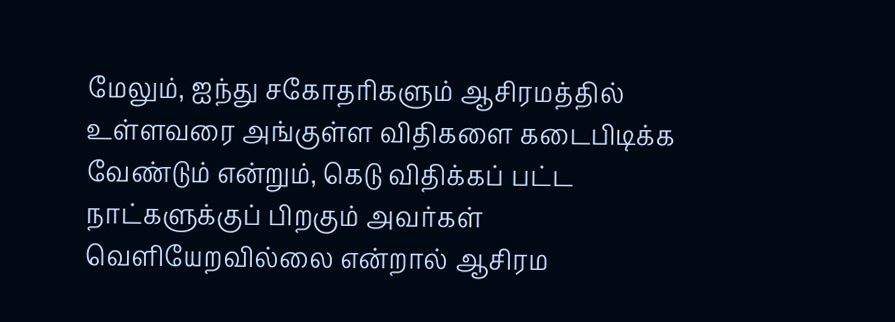மேலும், ஐந்து சகோதரிகளும் ஆசிரமத்தில் உள்ளவரை அங்குள்ள விதிகளை கடைபிடிக்க வேண்டும் என்றும், கெடு விதிக்கப் பட்ட நாட்களுக்குப் பிறகும் அவர்கள் வெளியேறவில்லை என்றால் ஆசிரம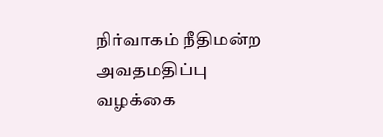நிர்வாகம் நீதிமன்ற அவதமதிப்பு வழக்கை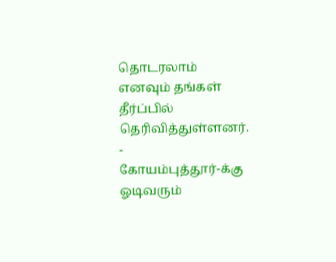தொடரலாம் எனவும் தங்கள் தீர்ப்பில் தெரிவித்துள்ளனர்.
-
கோயம்புத்தூர்-க்கு ஓடிவரும்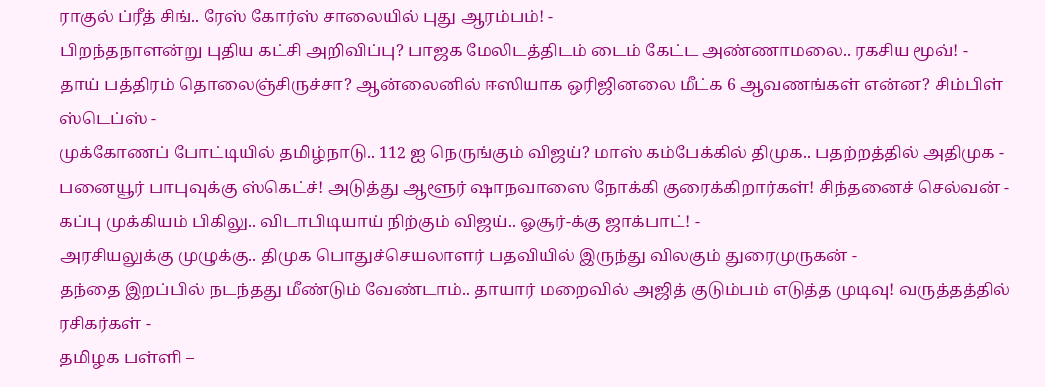ராகுல் ப்ரீத் சிங்.. ரேஸ் கோர்ஸ் சாலையில் புது ஆரம்பம்! -
பிறந்தநாளன்று புதிய கட்சி அறிவிப்பு? பாஜக மேலிடத்திடம் டைம் கேட்ட அண்ணாமலை.. ரகசிய மூவ்! -
தாய் பத்திரம் தொலைஞ்சிருச்சா? ஆன்லைனில் ஈஸியாக ஒரிஜினலை மீட்க 6 ஆவணங்கள் என்ன? சிம்பிள் ஸ்டெப்ஸ் -
முக்கோணப் போட்டியில் தமிழ்நாடு.. 112 ஐ நெருங்கும் விஜய்? மாஸ் கம்பேக்கில் திமுக.. பதற்றத்தில் அதிமுக -
பனையூர் பாபுவுக்கு ஸ்கெட்ச்! அடுத்து ஆளூர் ஷாநவாஸை நோக்கி குரைக்கிறார்கள்! சிந்தனைச் செல்வன் -
கப்பு முக்கியம் பிகிலு.. விடாபிடியாய் நிற்கும் விஜய்.. ஓசூர்-க்கு ஜாக்பாட்! -
அரசியலுக்கு முழுக்கு.. திமுக பொதுச்செயலாளர் பதவியில் இருந்து விலகும் துரைமுருகன் -
தந்தை இறப்பில் நடந்தது மீண்டும் வேண்டாம்.. தாயார் மறைவில் அஜித் குடும்பம் எடுத்த முடிவு! வருத்தத்தில் ரசிகர்கள் -
தமிழக பள்ளி –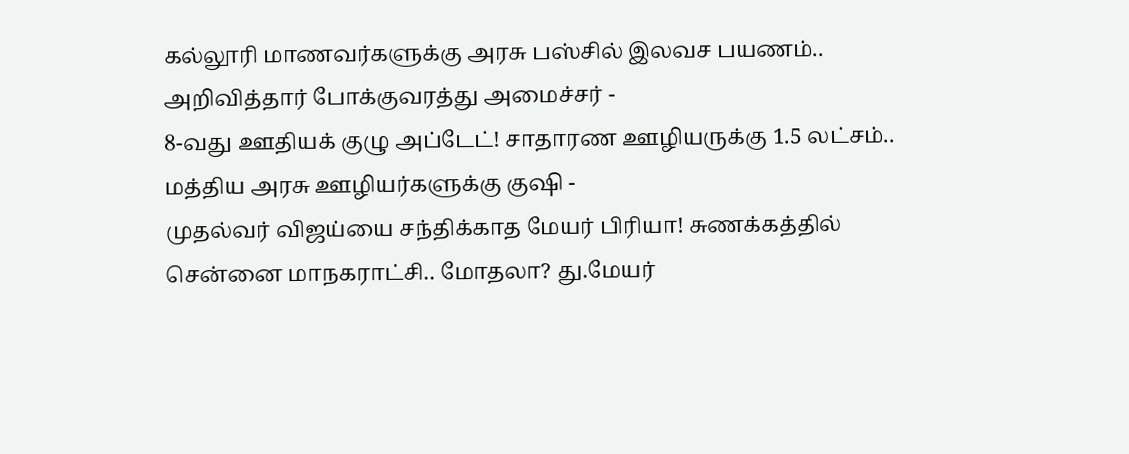கல்லூரி மாணவர்களுக்கு அரசு பஸ்சில் இலவச பயணம்.. அறிவித்தார் போக்குவரத்து அமைச்சர் -
8-வது ஊதியக் குழு அப்டேட்! சாதாரண ஊழியருக்கு 1.5 லட்சம்.. மத்திய அரசு ஊழியர்களுக்கு குஷி -
முதல்வர் விஜய்யை சந்திக்காத மேயர் பிரியா! சுணக்கத்தில் சென்னை மாநகராட்சி.. மோதலா? து.மேயர்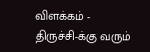விளக்கம் -
திருச்சி-க்கு வரும்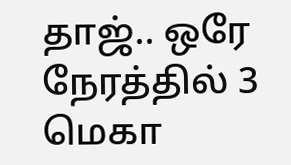தாஜ்.. ஒரே நேரத்தில் 3 மெகா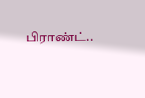பிராண்ட்..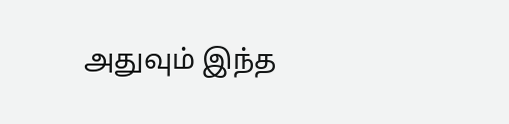அதுவும் இந்த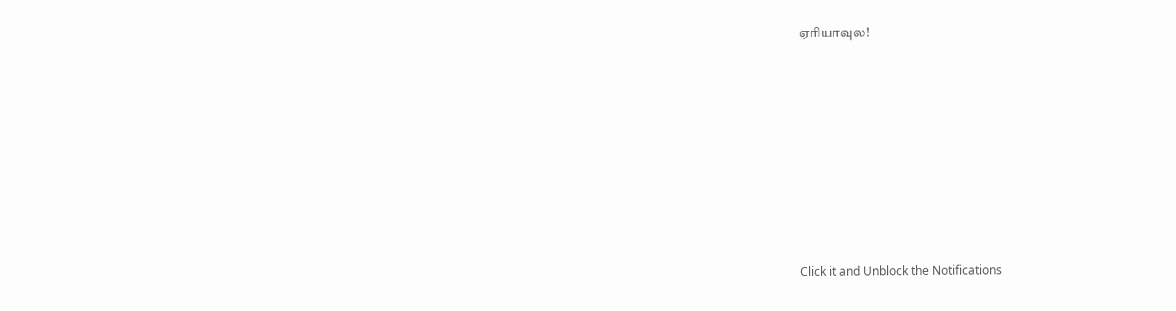ஏரியாவுல!












Click it and Unblock the Notifications